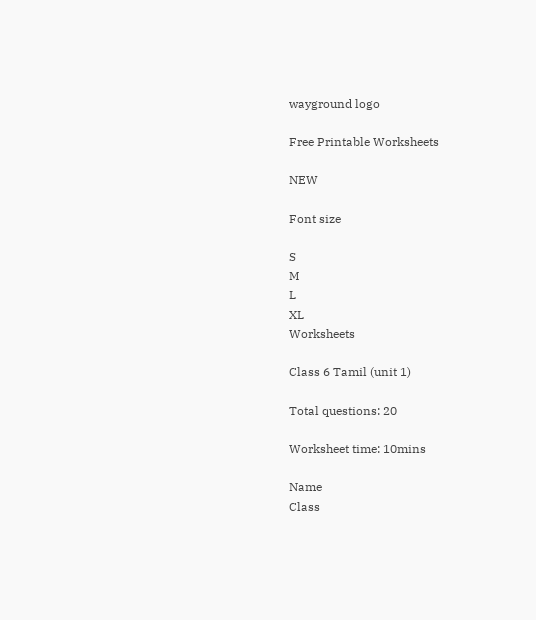wayground logo

Free Printable Worksheets

NEW

Font size

S
M
L
XL
Worksheets

Class 6 Tamil (unit 1)

Total questions: 20

Worksheet time: 10mins

Name
Class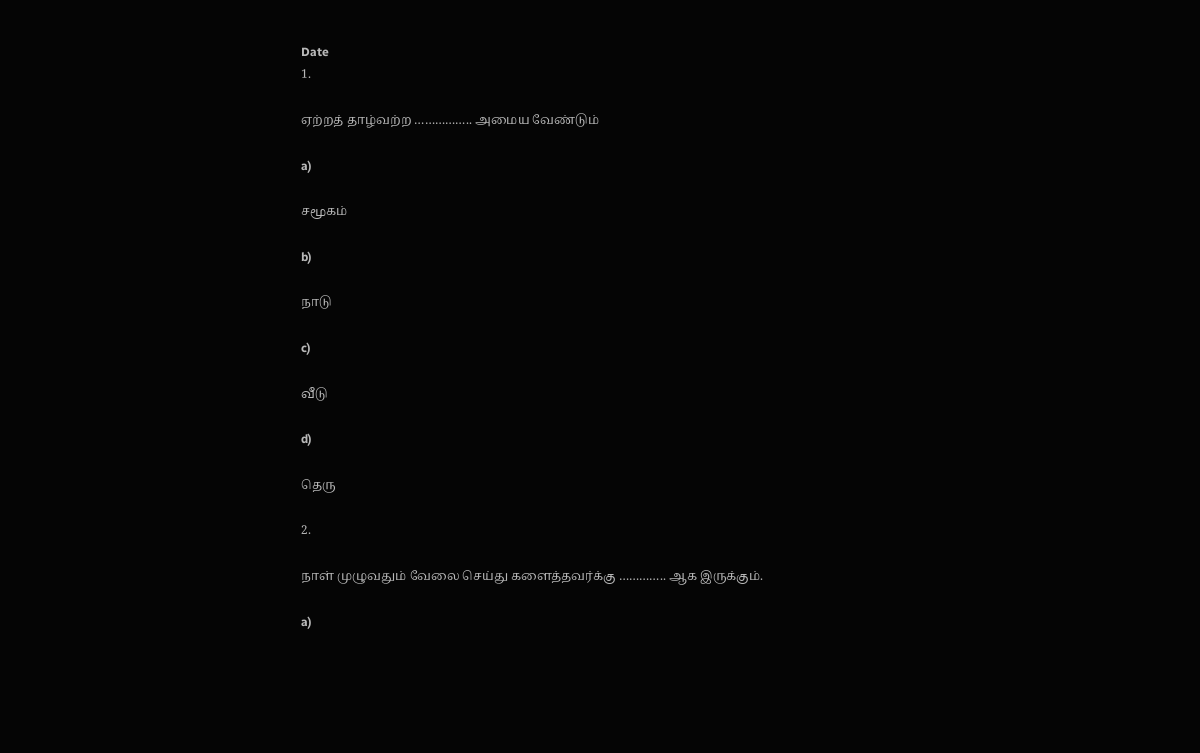Date
1.

ஏற்றத் தாழ்வற்ற …………….. அமைய வேண்டும்

a)

சமூகம்

b)

நாடு

c)

வீடு

d)

தெரு

2.

நாள் முழுவதும் வேலை செய்து களைத்தவர்க்கு ………….. ஆக இருக்கும்.

a)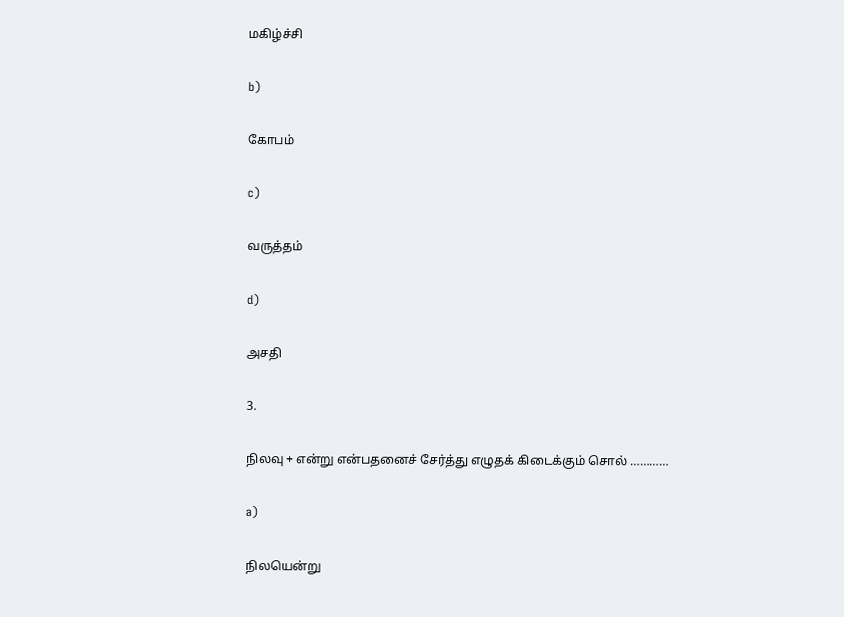மகிழ்ச்சி

b)

கோபம்

c)

வருத்தம்

d)

அசதி

3.

நிலவு + என்று என்பதனைச் சேர்த்து எழுதக் கிடைக்கும் சொல் …………

a)

நிலயென்று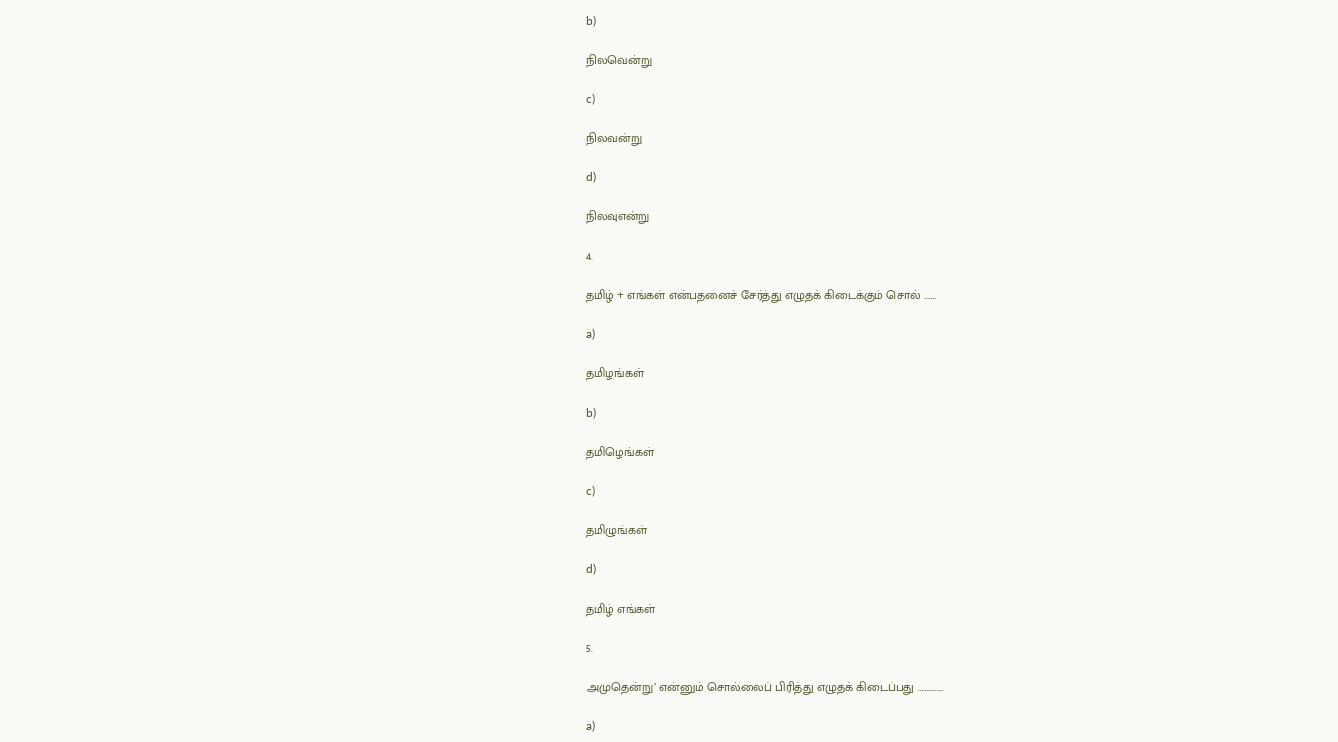b)

நிலவென்று

c)

நிலவன்று

d)

நிலவுஎன்று

4.

தமிழ் + எங்கள் என்பதனைச் சேர்த்து எழுதக் கிடைக்கும் சொல் …….

a)

தமிழங்கள்

b)

தமிழெங்கள்

c)

தமிழுங்கள்

d)

தமிழ் எங்கள்

5.

அமுதென்று’ என்னும் சொல்லைப் பிரித்து எழுதக் கிடைப்பது ……………

a)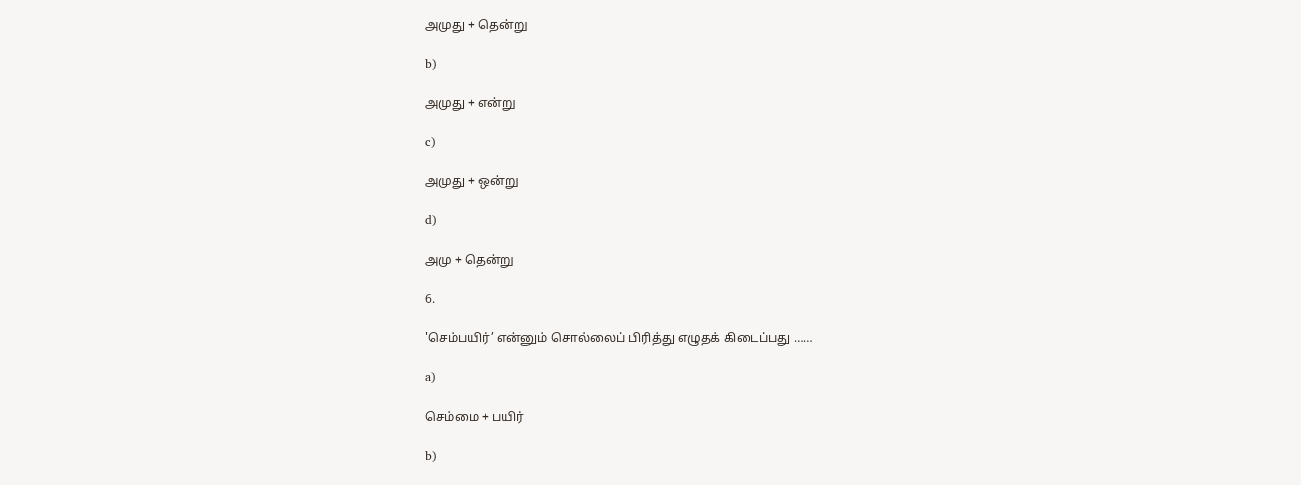அமுது + தென்று

b)

அமுது + என்று

c)

அமுது + ஒன்று

d)

அமு + தென்று

6.

'செம்பயிர்’ என்னும் சொல்லைப் பிரித்து எழுதக் கிடைப்பது ……

a)

செம்மை + பயிர்

b)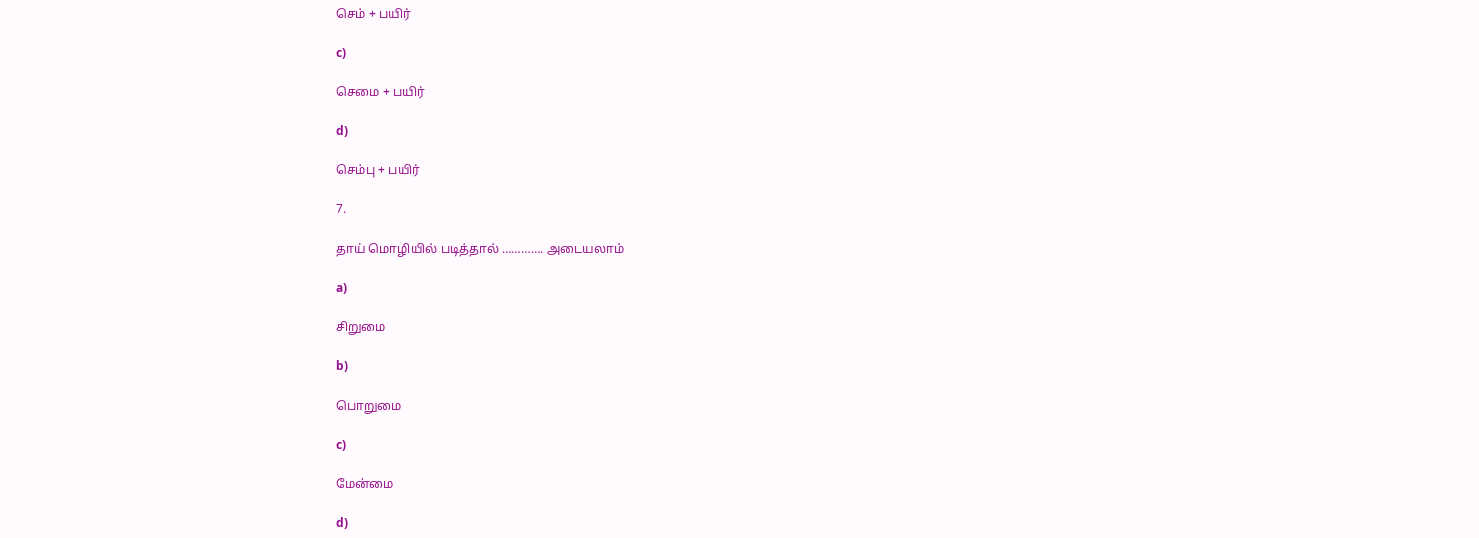செம் + பயிர்

c)

செமை + பயிர்

d)

செம்பு + பயிர்

7.

தாய் மொழியில் படித்தால் …………. அடையலாம்

a)

சிறுமை

b)

பொறுமை

c)

மேன்மை

d)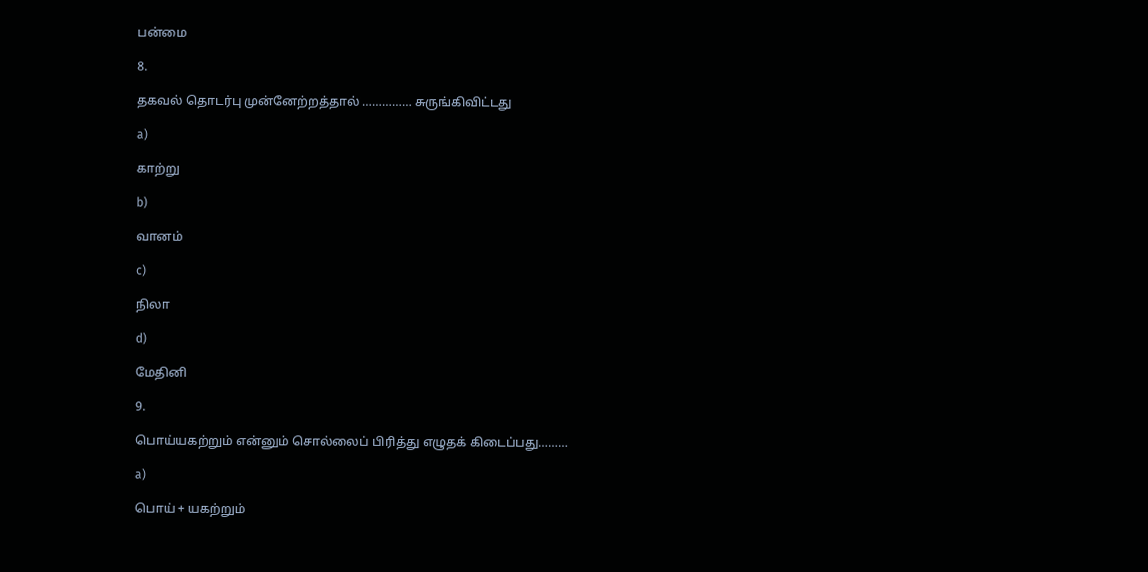பன்மை

8.

தகவல் தொடர்பு முன்னேற்றத்தால் …………… சுருங்கிவிட்டது

a)

காற்று

b)

வானம்

c)

நிலா

d)

மேதினி

9.

பொய்யகற்றும் என்னும் சொல்லைப் பிரித்து எழுதக் கிடைப்பது………

a)

பொய் + யகற்றும்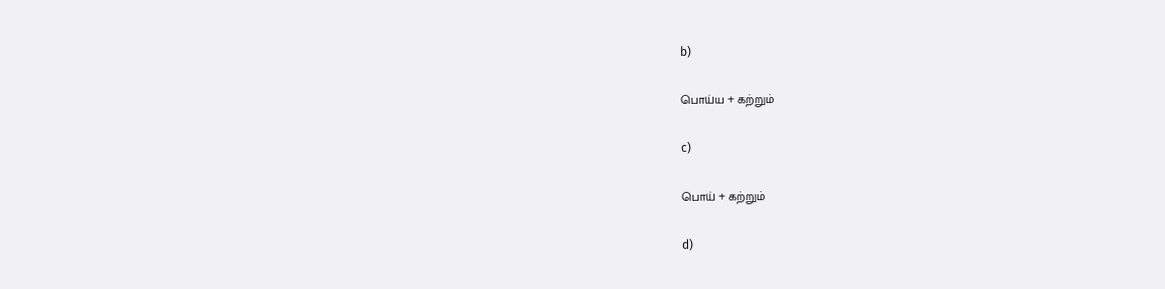b)

பொய்ய + கற்றும்

c)

பொய் + கற்றும்

d)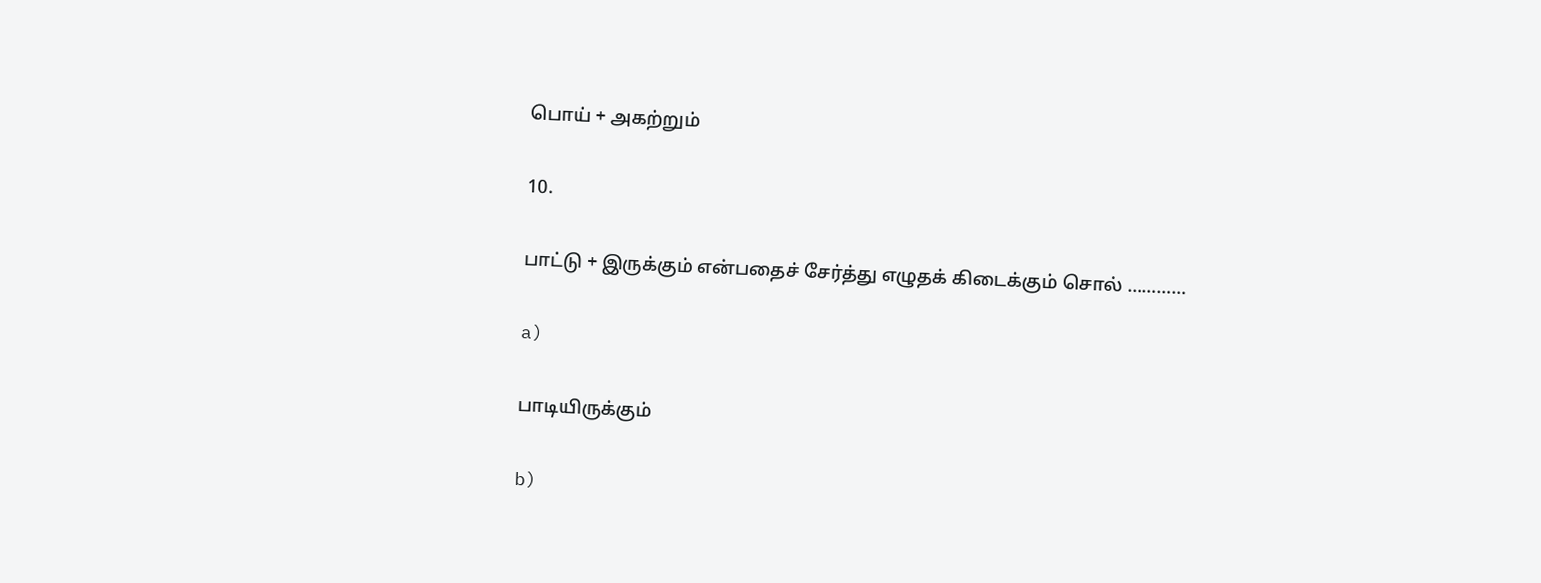பொய் + அகற்றும்

10.

பாட்டு + இருக்கும் என்பதைச் சேர்த்து எழுதக் கிடைக்கும் சொல் …………

a)

பாடியிருக்கும்

b)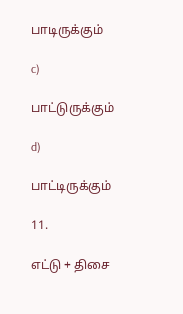பாடிருக்கும்

c)

பாட்டுருக்கும்

d)

பாட்டிருக்கும்

11.

எட்டு + திசை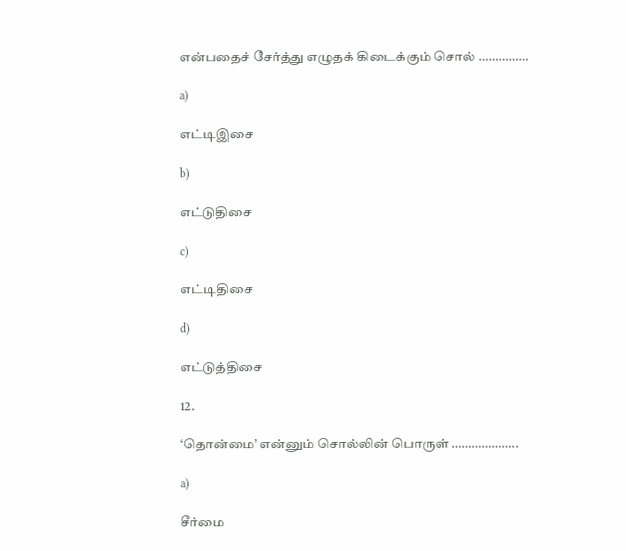என்பதைச் சேர்த்து எழுதக் கிடைக்கும் சொல் ……………

a)

எட்டிஇசை

b)

எட்டுதிசை

c)

எட்டிதிசை

d)

எட்டுத்திசை

12.

‘தொன்மை’ என்னும் சொல்லின் பொருள் ………………..

a)

சீர்மை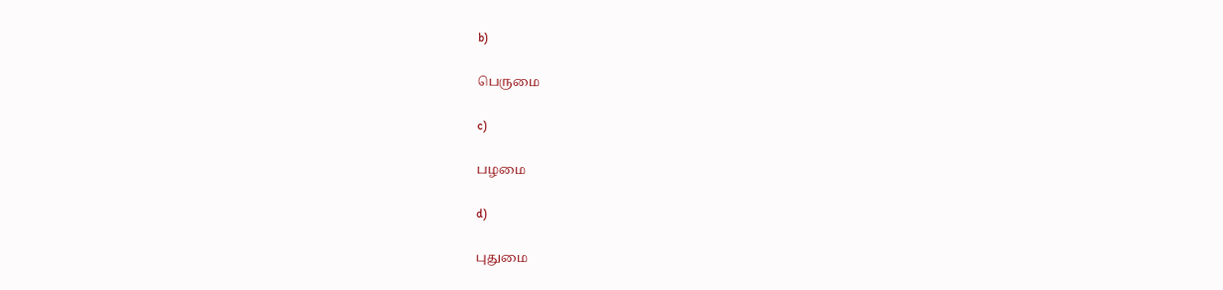b)

பெருமை

c)

பழமை

d)

புதுமை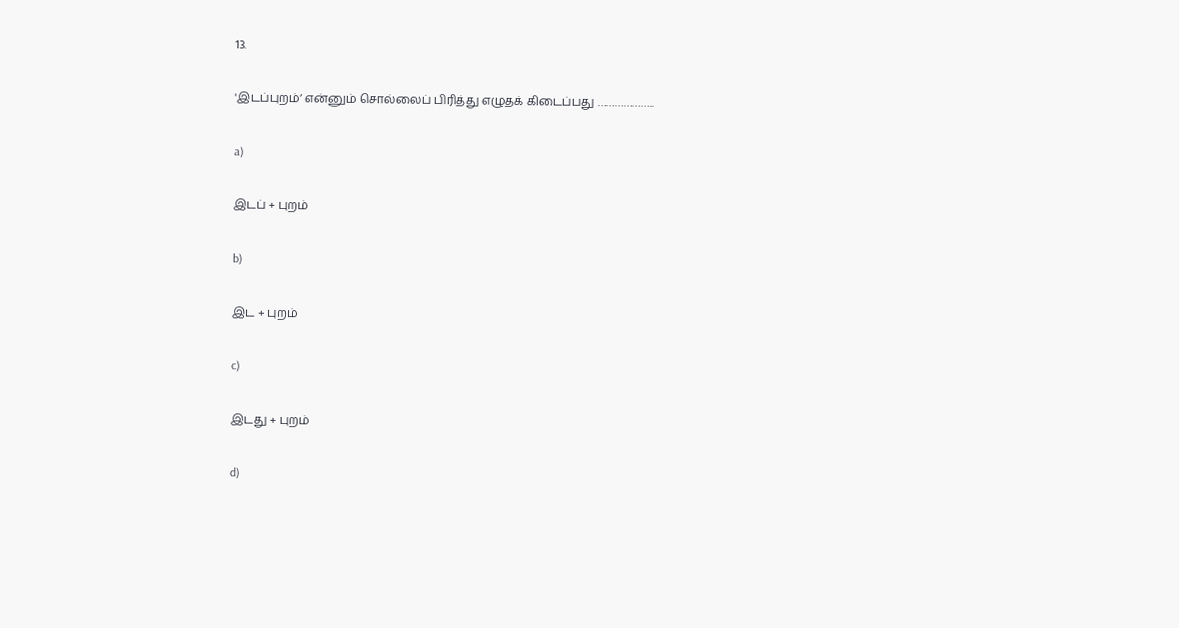13.

'இடப்புறம்’ என்னும் சொல்லைப் பிரித்து எழுதக் கிடைப்பது ………………..

a)

இடப் + புறம்

b)

இட + புறம்

c)

இடது + புறம்

d)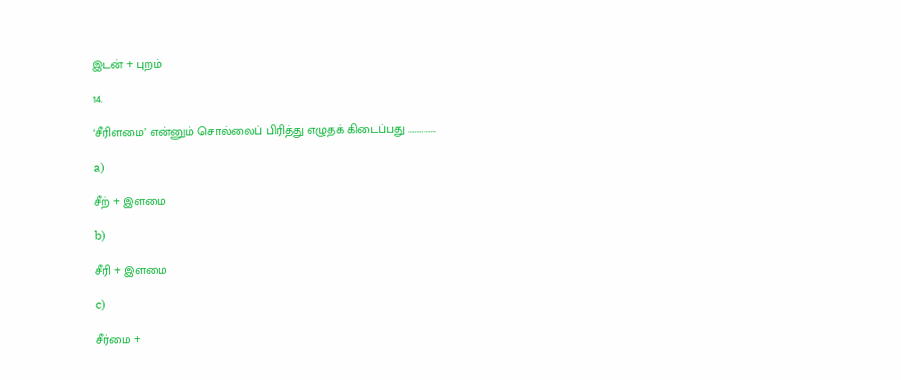இடன் + புறம்

14.

‘சீரிளமை’ என்னும் சொல்லைப் பிரித்து எழுதக் கிடைப்பது …………….

a)

சீற் + இளமை

b)

சீரி + இளமை

c)

சீர்மை +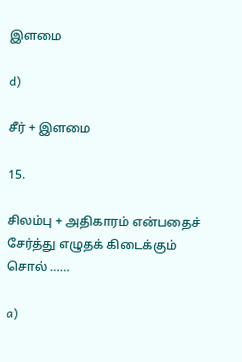இளமை

d)

சீர் + இளமை

15.

சிலம்பு + அதிகாரம் என்பதைச் சேர்த்து எழுதக் கிடைக்கும் சொல் ……

a)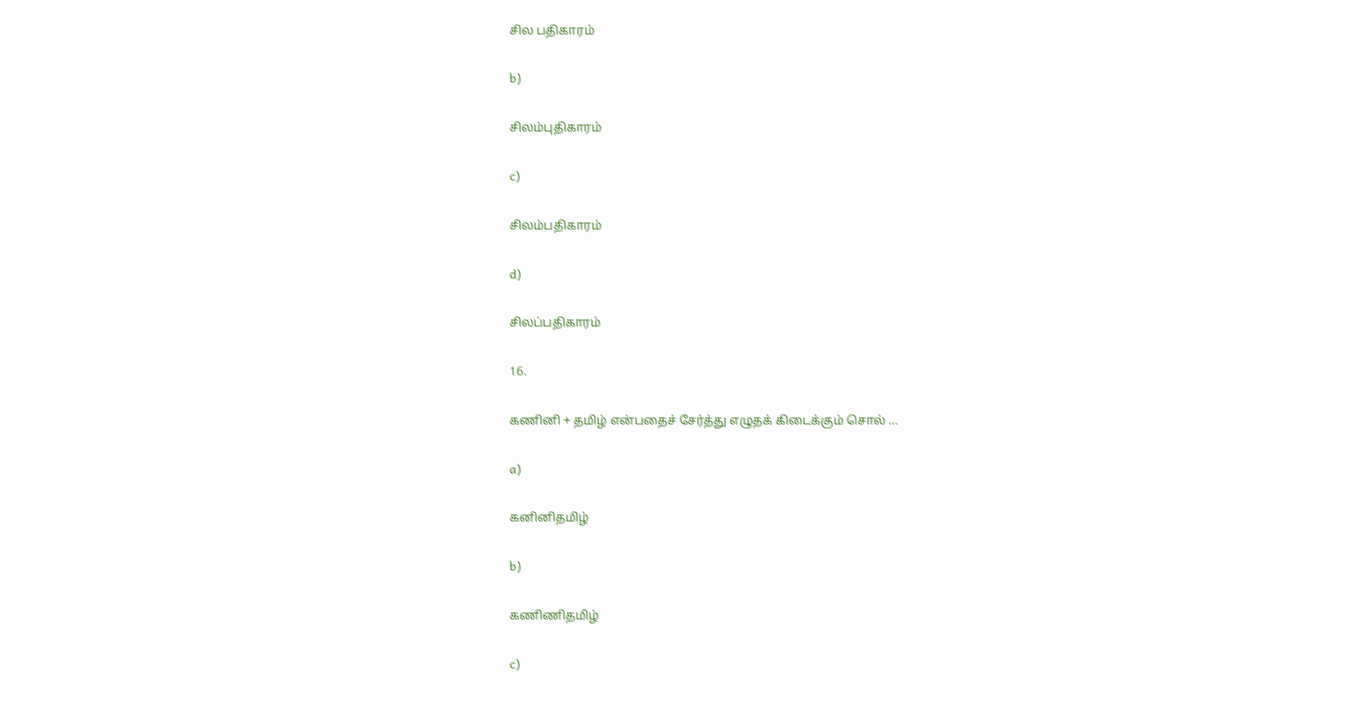சில பதிகாரம்

b)

சிலம்புதிகாரம்

c)

சிலம்பதிகாரம்

d)

சிலப்பதிகாரம்

16.

கணினி + தமிழ் என்பதைச் சேர்த்து எழுதக் கிடைக்கும் சொல் …

a)

கனினிதமிழ்

b)

கணிணிதமிழ்

c)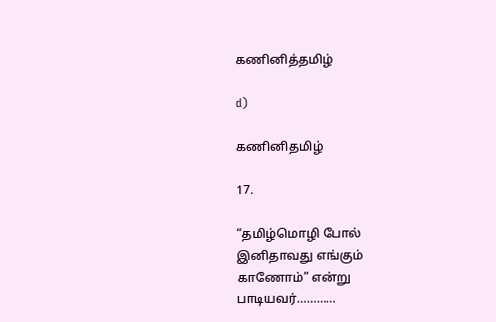கணினித்தமிழ்

d)

கணினிதமிழ்

17.

“தமிழ்மொழி போல் இனிதாவது எங்கும் காணோம்” என்று பாடியவர்…………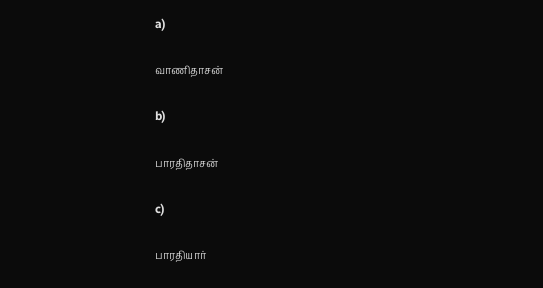a)

வாணிதாசன்

b)

பாரதிதாசன்

c)

பாரதியார்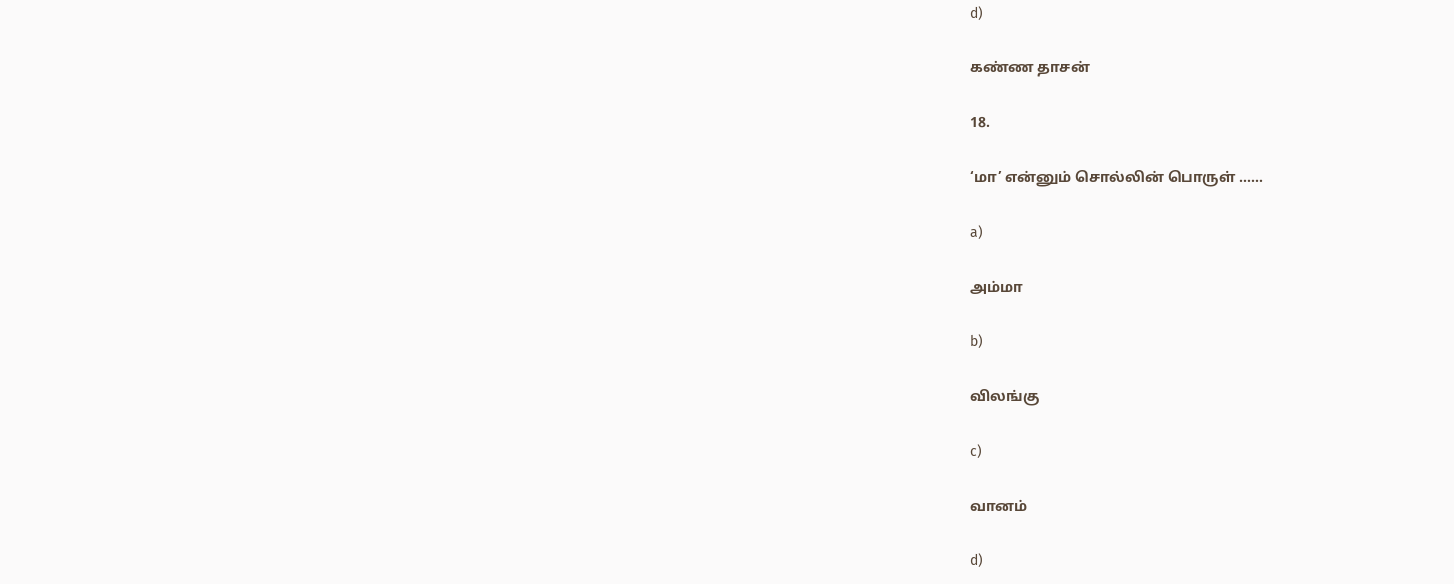d)

கண்ண தாசன்

18.

‘மா’ என்னும் சொல்லின் பொருள் ……

a)

அம்மா

b)

விலங்கு

c)

வானம்

d)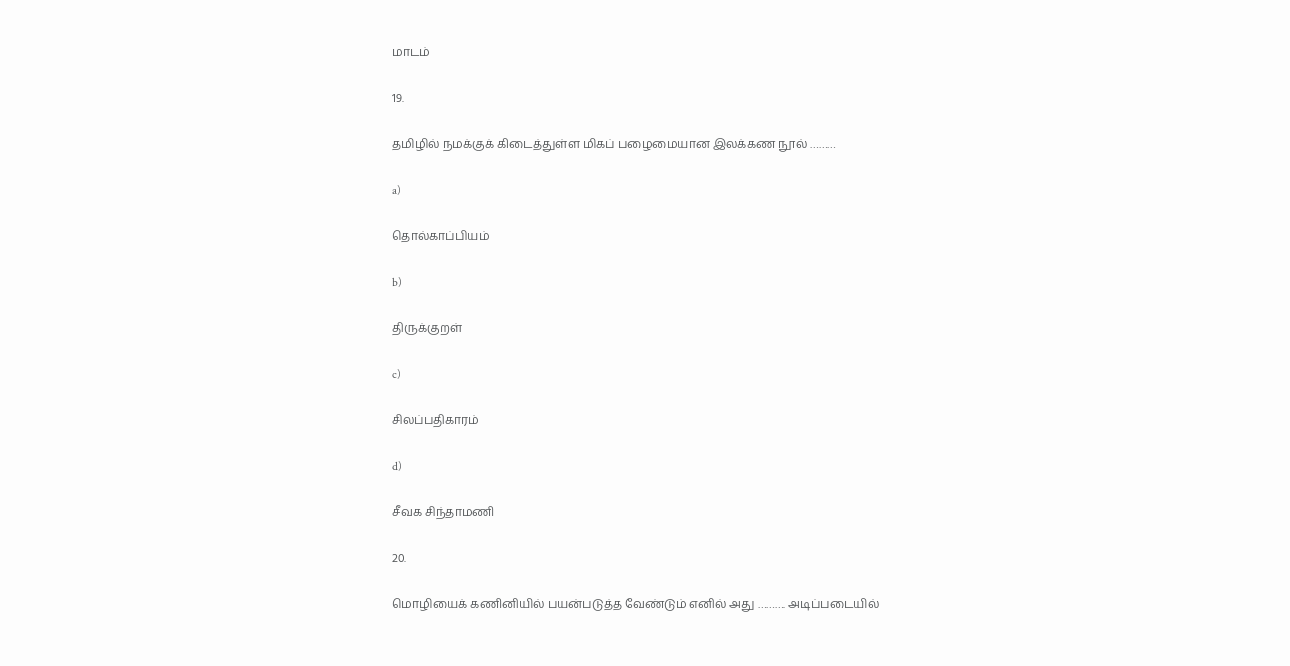மாடம்

19.

தமிழில் நமக்குக் கிடைத்துள்ள மிகப் பழைமையான இலக்கண நூல் ………

a)

தொல்காப்பியம்

b)

திருக்குறள்

c)

சிலப்பதிகாரம்

d)

சீவக சிந்தாமணி

20.

மொழியைக் கணினியில் பயன்படுத்த வேண்டும் எனில் அது ………. அடிப்படையில்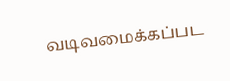வடிவமைக்கப்பட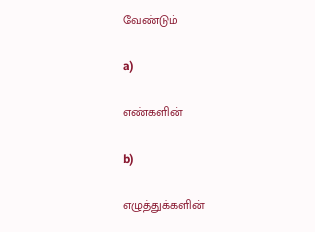வேண்டும்

a)

எண்களின்

b)

எழுத்துக்களின்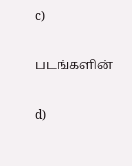c)

படங்களின்

d)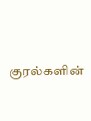குரல்களின்